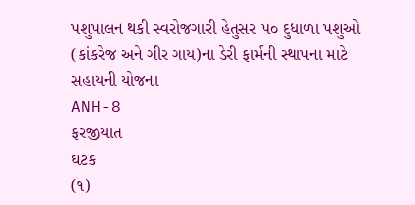પશુપાલન થકી સ્વરોજગારી હેતુસર ૫૦ દુધાળા પશુઓ (કાંકરેજ અને ગીર ગાય)ના ડેરી ફાર્મની સ્થાપના માટે સહાયની યોજના
ANH-8
ફરજીયાત
ઘટક
(૧)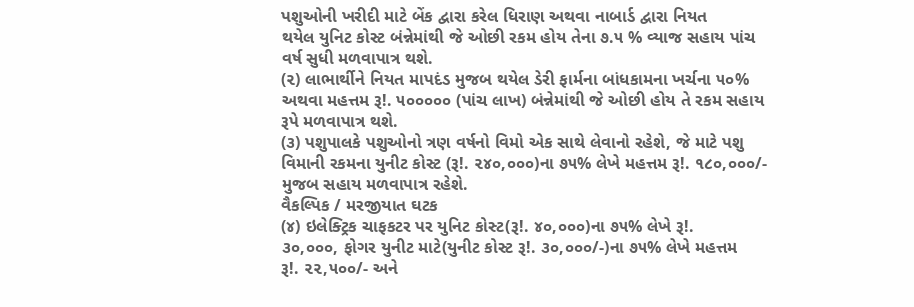પશુઓની ખરીદી માટે બેંક દ્વારા કરેલ ધિરાણ અથવા નાબાર્ડ દ્વારા નિયત
થયેલ યુનિટ કોસ્ટ બંન્નેમાંથી જે ઓછી રકમ હોય તેના ૭.૫ % વ્યાજ સહાય પાંચ
વર્ષ સુધી મળવાપાત્ર થશે.
(૨) લાભાર્થીને નિયત માપદંડ મુજબ થયેલ ડેરી ફાર્મના બાંધકામના ખર્ચના ૫૦%
અથવા મહત્તમ રૂ!. ૫૦૦૦૦૦ (પાંચ લાખ) બંન્નેમાંથી જે ઓછી હોય તે રકમ સહાય
રૂપે મળવાપાત્ર થશે.
(૩) પશુપાલકે પશુઓનો ત્રણ વર્ષનો વિમો એક સાથે લેવાનો રહેશે, જે માટે પશુ
વિમાની રકમના યુનીટ કોસ્ટ (રૂ!. ૨૪૦,૦૦૦)ના ૭૫% લેખે મહત્તમ રૂ!. ૧૮૦,૦૦૦/-
મુજબ સહાય મળવાપાત્ર રહેશે.
વૈકલ્પિક / મરજીયાત ઘટક
(૪) ઇલેક્ટ્રિક ચાફકટર પર યુનિટ કોસ્ટ(રૂ!. ૪૦,૦૦૦)ના ૭૫% લેખે રૂ!.
૩૦,૦૦૦, ફોગર યુનીટ માટે(યુનીટ કોસ્ટ રૂ!. ૩૦,૦૦૦/-)ના ૭૫% લેખે મહત્તમ
રૂ!. ૨૨,૫૦૦/- અને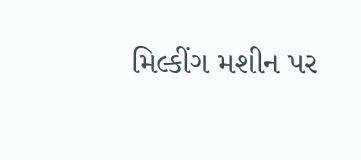મિલ્કીંગ મશીન પર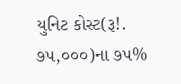યુનિટ કોસ્ટ(રૂ!. ૭૫,૦૦૦)ના ૭૫%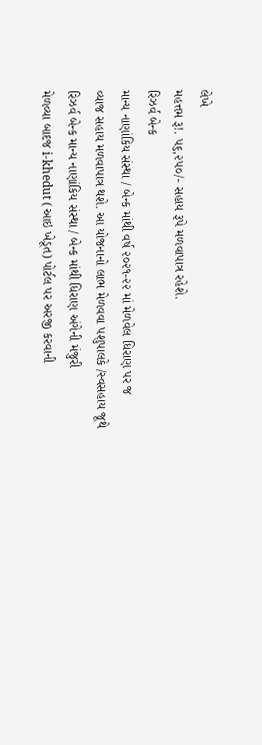લેખે
મહત્તમ રૂ!. ૫૬,૨૫૦/- સહાય રૂપે મળવાપાત્ર રહેશે.
રિઝર્વ બેન્ક
માન્ય નાણાંકિય સંસ્થા / બેન્ક માંથી વર્ષ ૨૦૨૧-૨૨ માં મેળવેલ ધિરાણ પર જ
વ્યાજ સહાય મળવાપાત્ર થશે. આ યોજનાનો લાભ મેળવવા પશુપાલકે /સ્વસહાય જૂથે
રિઝર્વ બેન્ક માન્ય નાણાંકિય સંસ્થા / બેન્ક માંથી ધિરાણ અંગેની મંજુરી
મેળવ્યા બાદજ i-khedut (આઇ ખેડૂત) પોર્ટલ પર અરજી કરવાની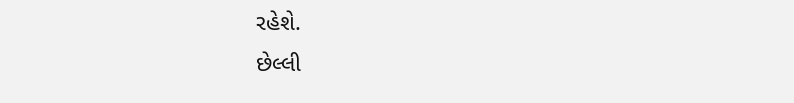રહેશે.
છેલ્લી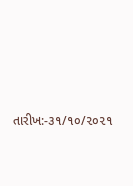તારીખ:-૩૧/૧૦/૨૦૨૧